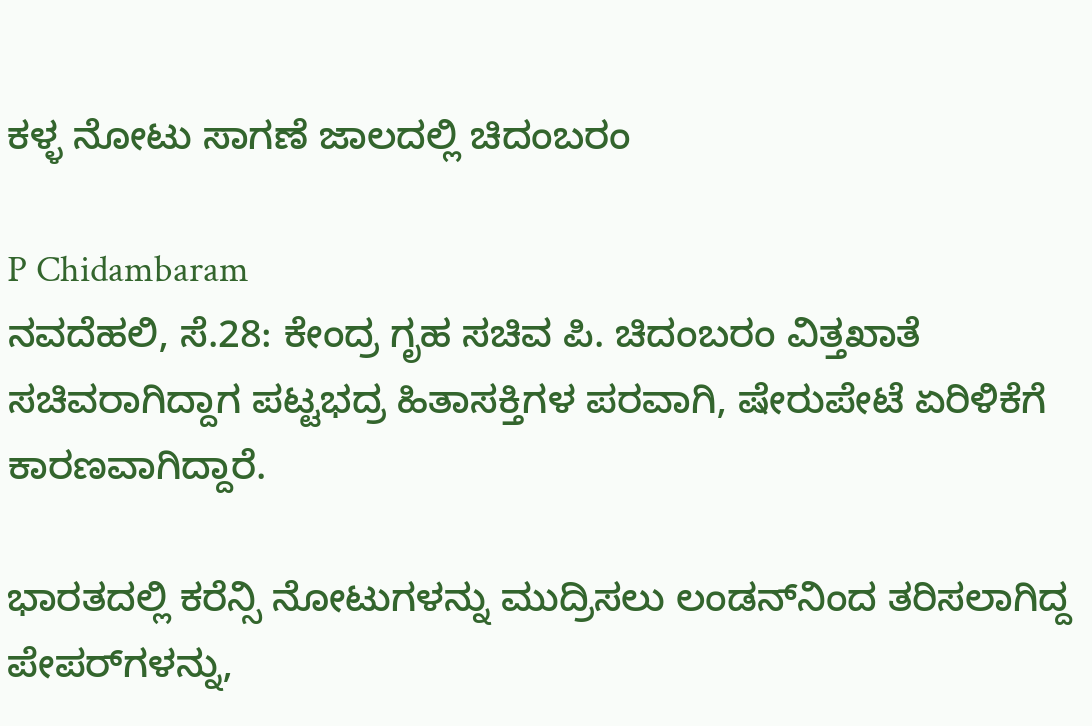ಕಳ್ಳ ನೋಟು ಸಾಗಣೆ ಜಾಲದಲ್ಲಿ ಚಿದಂಬರಂ

P Chidambaram
ನವದೆಹಲಿ, ಸೆ.28: ಕೇಂದ್ರ ಗೃಹ ಸಚಿವ ಪಿ. ಚಿದಂಬರಂ ವಿತ್ತಖಾತೆ ಸಚಿವರಾಗಿದ್ದಾಗ ಪಟ್ಟಭದ್ರ ಹಿತಾಸಕ್ತಿಗಳ ಪರವಾಗಿ, ಷೇರುಪೇಟೆ ಏರಿಳಿಕೆಗೆ ಕಾರಣವಾಗಿದ್ದಾರೆ.

ಭಾರತದಲ್ಲಿ ಕರೆನ್ಸಿ ನೋಟುಗಳನ್ನು ಮುದ್ರಿಸಲು ಲಂಡನ್‌ನಿಂದ ತರಿಸಲಾಗಿದ್ದ ಪೇಪರ್‌ಗಳನ್ನು,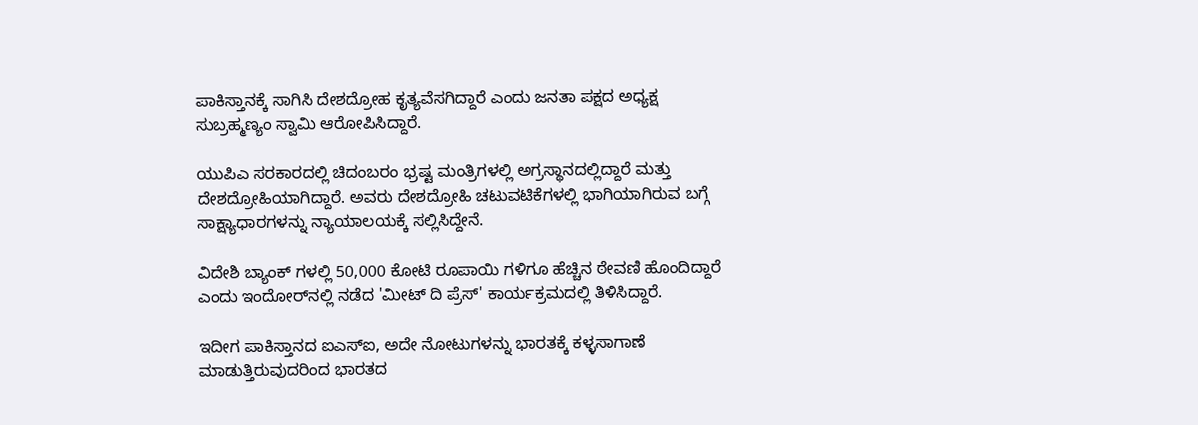ಪಾಕಿಸ್ತಾನಕ್ಕೆ ಸಾಗಿಸಿ ದೇಶದ್ರೋಹ ಕೃತ್ಯವೆಸಗಿದ್ದಾರೆ ಎಂದು ಜನತಾ ಪಕ್ಷದ ಅಧ್ಯಕ್ಷ ಸುಬ್ರಹ್ಮಣ್ಯಂ ಸ್ವಾಮಿ ಆರೋಪಿಸಿದ್ದಾರೆ.

ಯುಪಿಎ ಸರಕಾರದಲ್ಲಿ ಚಿದಂಬರಂ ಭ್ರಷ್ಟ ಮಂತ್ರಿಗಳಲ್ಲಿ ಅಗ್ರಸ್ಥಾನದಲ್ಲಿದ್ದಾರೆ ಮತ್ತು ದೇಶದ್ರೋಹಿಯಾಗಿದ್ದಾರೆ. ಅವರು ದೇಶದ್ರೋಹಿ ಚಟುವಟಿಕೆಗಳಲ್ಲಿ ಭಾಗಿಯಾಗಿರುವ ಬಗ್ಗೆ ಸಾಕ್ಷ್ಯಾಧಾರಗಳನ್ನು ನ್ಯಾಯಾಲಯಕ್ಕೆ ಸಲ್ಲಿಸಿದ್ದೇನೆ.

ವಿದೇಶಿ ಬ್ಯಾಂಕ್ ಗಳಲ್ಲಿ 50,000 ಕೋಟಿ ರೂಪಾಯಿ ಗಳಿಗೂ ಹೆಚ್ಚಿನ ಠೇವಣಿ ಹೊಂದಿದ್ದಾರೆ ಎಂದು ಇಂದೋರ್‌ನಲ್ಲಿ ನಡೆದ 'ಮೀಟ್ ದಿ ಪ್ರೆಸ್' ಕಾರ್ಯಕ್ರಮದಲ್ಲಿ ತಿಳಿಸಿದ್ದಾರೆ.

ಇದೀಗ ಪಾಕಿಸ್ತಾನದ ಐಎಸ್‌ಐ, ಅದೇ ನೋಟುಗಳನ್ನು ಭಾರತಕ್ಕೆ ಕಳ್ಳಸಾಗಾಣೆ ಮಾಡುತ್ತಿರುವುದರಿಂದ ಭಾರತದ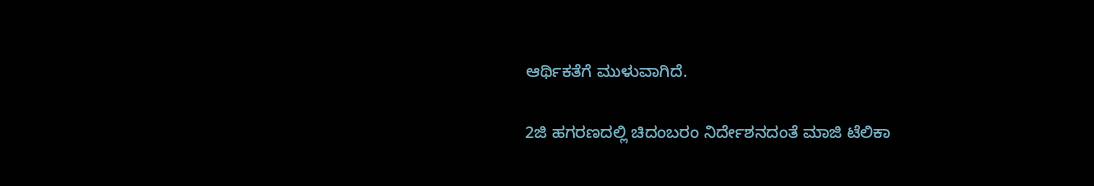ಆರ್ಥಿಕತೆಗೆ ಮುಳುವಾಗಿದೆ.

2ಜಿ ಹಗರಣದಲ್ಲಿ ಚಿದಂಬರಂ ನಿರ್ದೇಶನದಂತೆ ಮಾಜಿ ಟೆಲಿಕಾ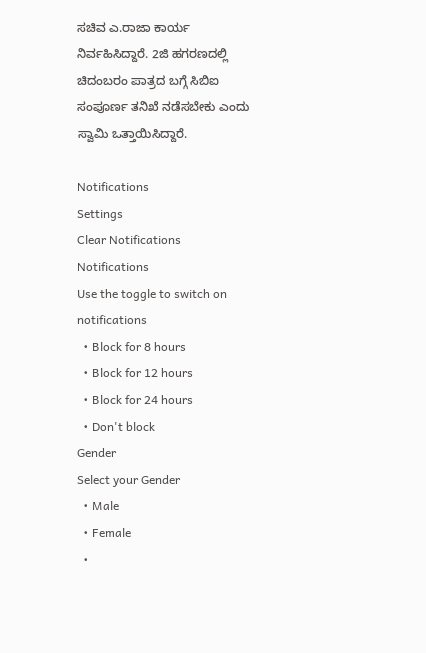ಸಚಿವ ಎ.ರಾಜಾ ಕಾರ್ಯ ನಿರ್ವಹಿಸಿದ್ದಾರೆ. 2ಜಿ ಹಗರಣದಲ್ಲಿ ಚಿದಂಬರಂ ಪಾತ್ರದ ಬಗ್ಗೆ ಸಿಬಿಐ ಸಂಪೂರ್ಣ ತನಿಖೆ ನಡೆಸಬೇಕು ಎಂದು ಸ್ವಾಮಿ ಒತ್ತಾಯಿಸಿದ್ದಾರೆ.

Notifications
Settings
Clear Notifications
Notifications
Use the toggle to switch on notifications
  • Block for 8 hours
  • Block for 12 hours
  • Block for 24 hours
  • Don't block
Gender
Select your Gender
  • Male
  • Female
  •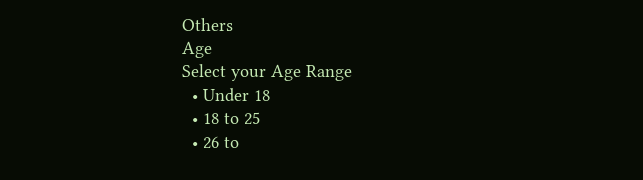Others
Age
Select your Age Range
  • Under 18
  • 18 to 25
  • 26 to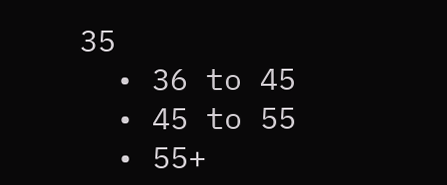35
  • 36 to 45
  • 45 to 55
  • 55+